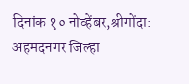दिनांक १० नोव्हेंबर,श्रीगोंदा:
अहमदनगर जिल्हा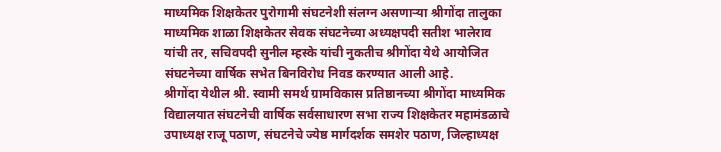माध्यमिक शिक्षकेतर पुरोगामी संघटनेशी संलग्न असणाऱ्या श्रीगोंदा तालुका माध्यमिक शाळा शिक्षकेतर सेवक संघटनेच्या अध्यक्षपदी सतीश भालेराव यांची तर, सचिवपदी सुनील म्हस्के यांची नुकतीच श्रीगोंदा येथे आयोजित संघटनेच्या वार्षिक सभेत बिनविरोध निवड करण्यात आली आहे.
श्रीगोंदा येथील श्री. स्वामी समर्थ ग्रामविकास प्रतिष्ठानच्या श्रीगोंदा माध्यमिक विद्यालयात संघटनेची वार्षिक सर्वसाधारण सभा राज्य शिक्षकेतर महामंडळाचे उपाध्यक्ष राजू पठाण, संघटनेचे ज्येष्ठ मार्गदर्शक समशेर पठाण, जिल्हाध्यक्ष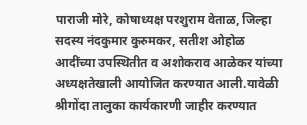पाराजी मोरे, कोषाध्यक्ष परशुराम वेताळ, जिल्हा सदस्य नंदकुमार कुरुमकर, सतीश ओहोळ आदींच्या उपस्थितीत व अशोकराव आळेकर यांच्या अध्यक्षतेखाली आयोजित करण्यात आली.यावेळी श्रीगोंदा तालुका कार्यकारणी जाहीर करण्यात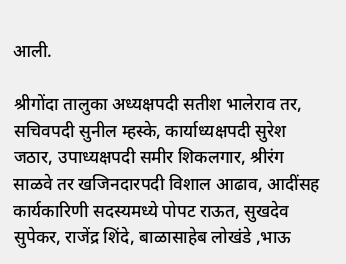आली.

श्रीगोंदा तालुका अध्यक्षपदी सतीश भालेराव तर, सचिवपदी सुनील म्हस्के, कार्याध्यक्षपदी सुरेश जठार, उपाध्यक्षपदी समीर शिकलगार, श्रीरंग साळवे तर खजिनदारपदी विशाल आढाव, आदींसह कार्यकारिणी सदस्यमध्ये पोपट राऊत, सुखदेव सुपेकर, राजेंद्र शिंदे, बाळासाहेब लोखंडे ,भाऊ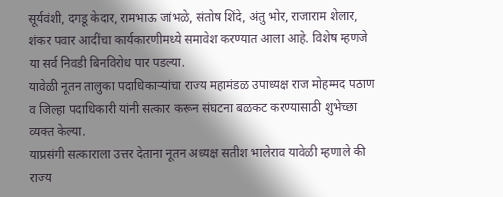सूर्यवंशी, दगडू केदार, रामभाऊ जांभळे, संतोष शिंदे, अंतु भोर, राजाराम शेलार, शंकर पवार आदींचा कार्यकारणीमध्ये समावेश करण्यात आला आहे. विशेष म्हणजे या सर्व निवडी बिनविरोध पार पडल्या.
यावेळी नूतन तालुका पदाधिकाऱ्यांचा राज्य महामंडळ उपाध्यक्ष राज मोहम्मद पठाण व जिल्हा पदाधिकारी यांनी सत्कार करून संघटना बळकट करण्यासाठी शुभेच्छा व्यक्त केल्या.
याप्रसंगी सत्काराला उत्तर देताना नूतन अध्यक्ष सतीश भालेराव यावेळी म्हणाले की राज्य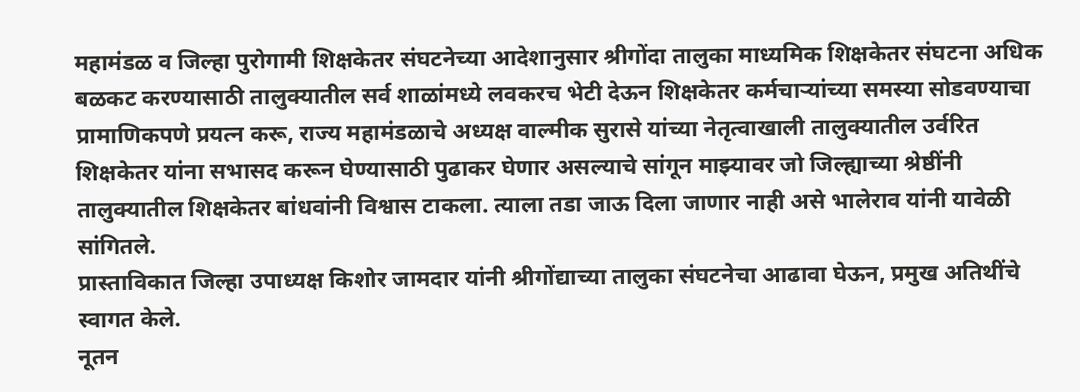महामंडळ व जिल्हा पुरोगामी शिक्षकेतर संघटनेच्या आदेशानुसार श्रीगोंदा तालुका माध्यमिक शिक्षकेतर संघटना अधिक बळकट करण्यासाठी तालुक्यातील सर्व शाळांमध्ये लवकरच भेटी देऊन शिक्षकेतर कर्मचाऱ्यांच्या समस्या सोडवण्याचा प्रामाणिकपणे प्रयत्न करू, राज्य महामंडळाचे अध्यक्ष वाल्मीक सुरासे यांच्या नेतृत्वाखाली तालुक्यातील उर्वरित शिक्षकेतर यांना सभासद करून घेण्यासाठी पुढाकर घेणार असल्याचे सांगून माझ्यावर जो जिल्ह्याच्या श्रेष्ठींनी तालुक्यातील शिक्षकेतर बांधवांनी विश्वास टाकला. त्याला तडा जाऊ दिला जाणार नाही असे भालेराव यांनी यावेळी सांगितले.
प्रास्ताविकात जिल्हा उपाध्यक्ष किशोर जामदार यांनी श्रीगोंद्याच्या तालुका संघटनेचा आढावा घेऊन, प्रमुख अतिथींचे स्वागत केले.
नूतन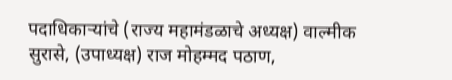पदाधिकाऱ्यांचे (राज्य महामंडळाचे अध्यक्ष) वाल्मीक सुरासे, (उपाध्यक्ष) राज मोहम्मद पठाण,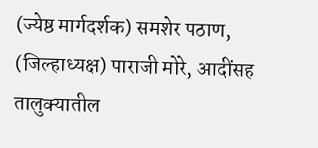(ज्येष्ठ मार्गदर्शक) समशेर पठाण, (जिल्हाध्यक्ष) पाराजी मोरे, आदींसह तालुक्यातील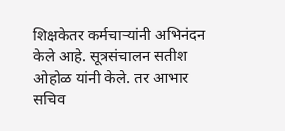शिक्षकेतर कर्मचाऱ्यांनी अभिनंदन केले आहे. सूत्रसंचालन सतीश ओहोळ यांनी केले. तर आभार सचिव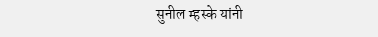सुनील म्हस्के यांनी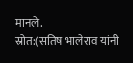मानले.
स्रोत:(सतिष भालेराव यांनी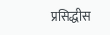प्रसिद्धीस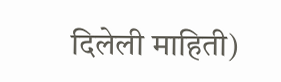दिलेली माहिती)